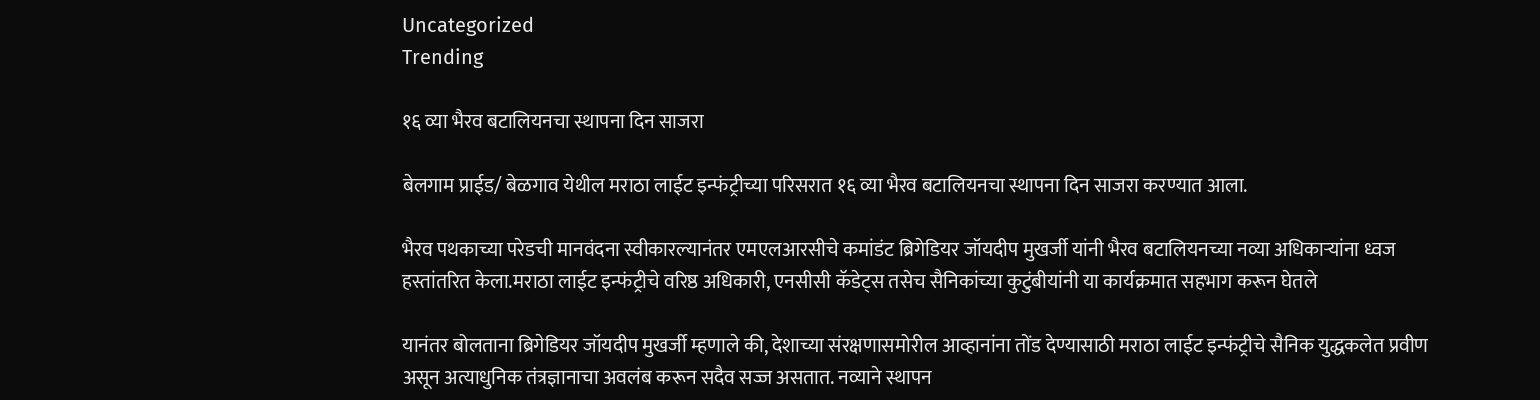Uncategorized
Trending

१६ व्या भैरव बटालियनचा स्थापना दिन साजरा

बेलगाम प्राईड/ बेळगाव येथील मराठा लाईट इन्फंट्रीच्या परिसरात १६ व्या भैरव बटालियनचा स्थापना दिन साजरा करण्यात आला.

भैरव पथकाच्या परेडची मानवंदना स्वीकारल्यानंतर एमएलआरसीचे कमांडंट ब्रिगेडियर जॉयदीप मुखर्जी यांनी भैरव बटालियनच्या नव्या अधिकाऱ्यांना ध्वज हस्तांतरित केला.मराठा लाईट इन्फंट्रीचे वरिष्ठ अधिकारी, एनसीसी कॅडेट्स तसेच सैनिकांच्या कुटुंबीयांनी या कार्यक्रमात सहभाग करून घेतले

यानंतर बोलताना ब्रिगेडियर जॉयदीप मुखर्जी म्हणाले की, देशाच्या संरक्षणासमोरील आव्हानांना तोंड देण्यासाठी मराठा लाईट इन्फंट्रीचे सैनिक युद्धकलेत प्रवीण असून अत्याधुनिक तंत्रज्ञानाचा अवलंब करून सदैव सज्ज असतात. नव्याने स्थापन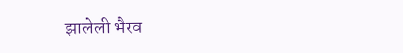झालेली भैरव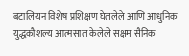बटालियन विशेष प्रशिक्षण घेतलेले आणि आधुनिक युद्धकौशल्य आत्मसात केलेले सक्षम सैनिक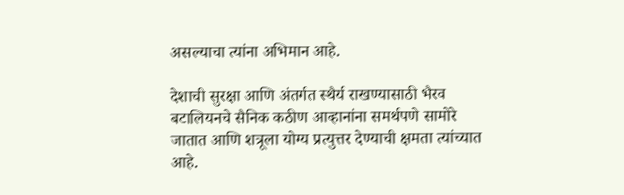असल्याचा त्यांना अभिमान आहे.

देशाची सुरक्षा आणि अंतर्गत स्थैर्य राखण्यासाठी भैरव बटालियनचे सैनिक कठीण आव्हानांना समर्थपणे सामोरे जातात आणि शत्रूला योग्य प्रत्युत्तर देण्याची क्षमता त्यांच्यात आहे.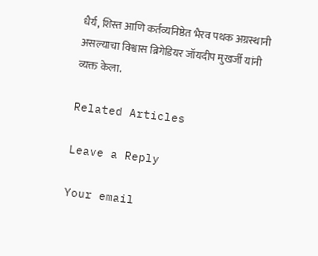धैर्य, शिस्त आणि कर्तव्यनिष्ठेत भैरव पथक अग्रस्थानी असल्याचा विश्वास ब्रिगेडियर जॉयदीप मुखर्जी यांनी व्यक्त केला.

Related Articles

Leave a Reply

Your email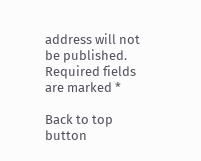address will not be published. Required fields are marked *

Back to top button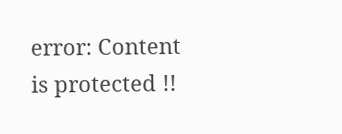error: Content is protected !!